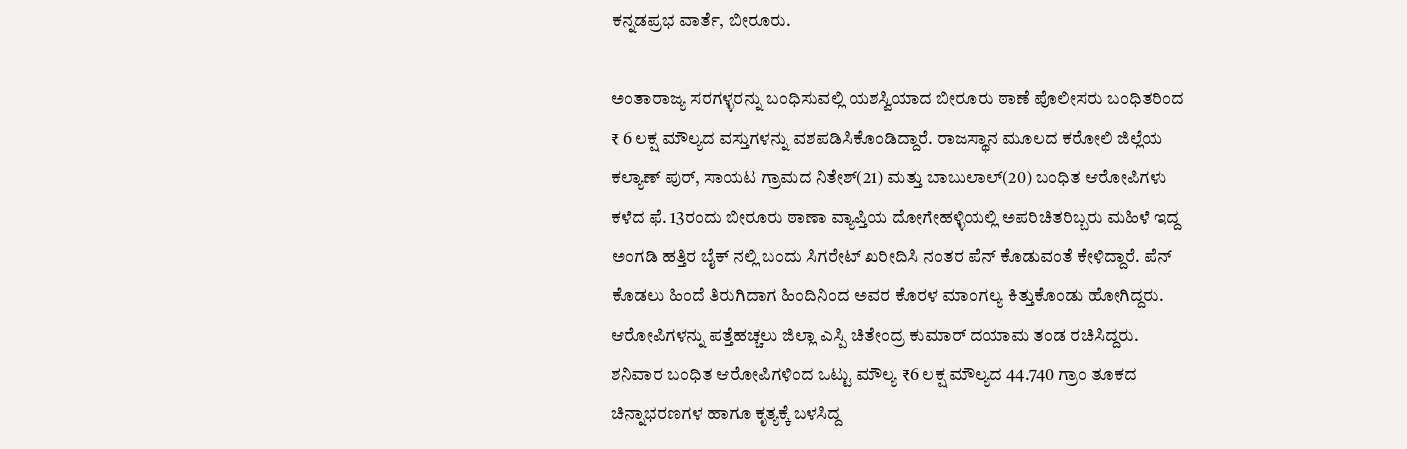ಕನ್ನಡಪ್ರಭ ವಾರ್ತೆ, ಬೀರೂರು.

ಅಂತಾರಾಜ್ಯ ಸರಗಳ್ಳರನ್ನು ಬಂಧಿಸುವಲ್ಲಿ ಯಶಸ್ವಿಯಾದ ಬೀರೂರು ಠಾಣೆ ಪೊಲೀಸರು ಬಂಧಿತರಿಂದ ₹ 6 ಲಕ್ಷ ಮೌಲ್ಯದ ವಸ್ತುಗಳನ್ನು ವಶಪಡಿಸಿಕೊಂಡಿದ್ದಾರೆ. ರಾಜಸ್ಥಾನ ಮೂಲದ ಕರೋಲಿ ಜಿಲ್ಲೆಯ ಕಲ್ಯಾಣ್ ಪುರ್, ಸಾಯಟ ಗ್ರಾಮದ ನಿತೇಶ್(21) ಮತ್ತು ಬಾಬುಲಾಲ್(20) ಬಂಧಿತ ಆರೋಪಿಗಳು ಕಳೆದ ಫೆ. 13ರಂದು ಬೀರೂರು ಠಾಣಾ ವ್ಯಾಪ್ತಿಯ ದೋಗೇಹಳ್ಳಿಯಲ್ಲಿ ಅಪರಿಚಿತರಿಬ್ಬರು ಮಹಿಳೆ ಇದ್ದ ಅಂಗಡಿ ಹತ್ತಿರ ಬೈಕ್ ನಲ್ಲಿ ಬಂದು ಸಿಗರೇಟ್ ಖರೀದಿಸಿ ನಂತರ ಪೆನ್ ಕೊಡುವಂತೆ ಕೇಳಿದ್ದಾರೆ. ಪೆನ್ ಕೊಡಲು ಹಿಂದೆ ತಿರುಗಿದಾಗ ಹಿಂದಿನಿಂದ ಅವರ ಕೊರಳ ಮಾಂಗಲ್ಯ ಕಿತ್ತುಕೊಂಡು ಹೋಗಿದ್ದರು. ಆರೋಪಿಗಳನ್ನು ಪತ್ತೆಹಚ್ಚಲು ಜಿಲ್ಲಾ ಎಸ್ಪಿ ಚಿತೇಂದ್ರ ಕುಮಾರ್ ದಯಾಮ ತಂಡ ರಚಿಸಿದ್ದರು. ಶನಿವಾರ ಬಂಧಿತ ಆರೋಪಿಗಳಿಂದ ಒಟ್ಟು ಮೌಲ್ಯ ₹6 ಲಕ್ಷ ಮೌಲ್ಯದ 44.740 ಗ್ರಾಂ ತೂಕದ ಚಿನ್ನಾಭರಣಗಳ ಹಾಗೂ ಕೃತ್ಯಕ್ಕೆ ಬಳಸಿದ್ದ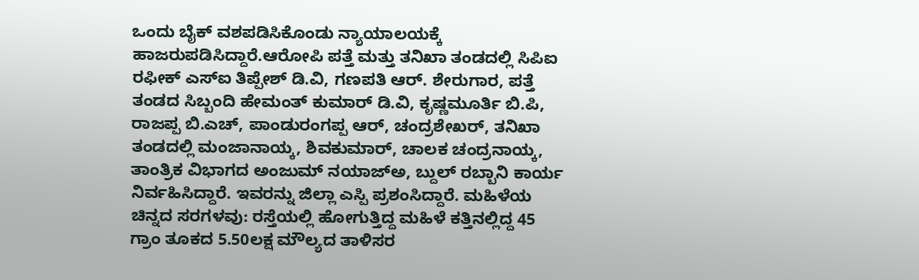ಒಂದು ಬೈಕ್‌ ವಶಪಡಿಸಿಕೊಂಡು ನ್ಯಾಯಾಲಯಕ್ಕೆ ಹಾಜರುಪಡಿಸಿದ್ದಾರೆ.ಆರೋಪಿ ಪತ್ತೆ ಮತ್ತು ತನಿಖಾ ತಂಡದಲ್ಲಿ ಸಿಪಿಐ ರಫೀಕ್‌ ಎಸ್ಐ ತಿಪ್ಪೇಶ್ ಡಿ.ವಿ, ಗಣಪತಿ ಆರ್. ಶೇರುಗಾರ, ಪತ್ತೆ ತಂಡದ ಸಿಬ್ಬಂದಿ ಹೇಮಂತ್ ಕುಮಾರ್ ಡಿ.ವಿ, ಕೃಷ್ಣಮೂರ್ತಿ ಬಿ.ಪಿ, ರಾಜಪ್ಪ ಬಿ.ಎಚ್, ಪಾಂಡುರಂಗಪ್ಪ ಆರ್, ಚಂದ್ರಶೇಖರ್, ತನಿಖಾ ತಂಡದಲ್ಲಿ ಮಂಜಾನಾಯ್ಕ, ಶಿವಕುಮಾರ್, ಚಾಲಕ ಚಂದ್ರನಾಯ್ಕ, ತಾಂತ್ರಿಕ ವಿಭಾಗದ ಅಂಜುಮ್ ನಯಾಜ್ಅ, ಬ್ದುಲ್ ರಬ್ಬಾನಿ ಕಾರ್ಯ ನಿರ್ವಹಿಸಿದ್ದಾರೆ. ಇವರನ್ನು ಜಿಲ್ಲಾ ಎಸ್ಪಿ ಪ್ರಶಂಸಿದ್ದಾರೆ. ಮಹಿಳೆಯ ಚಿನ್ನದ ಸರಗಳವು: ರಸ್ತೆಯಲ್ಲಿ ಹೋಗುತ್ತಿದ್ದ ಮಹಿಳೆ ಕತ್ತಿನಲ್ಲಿದ್ದ 45 ಗ್ರಾಂ ತೂಕದ 5.50ಲಕ್ಷ ಮೌಲ್ಯದ ತಾಳಿಸರ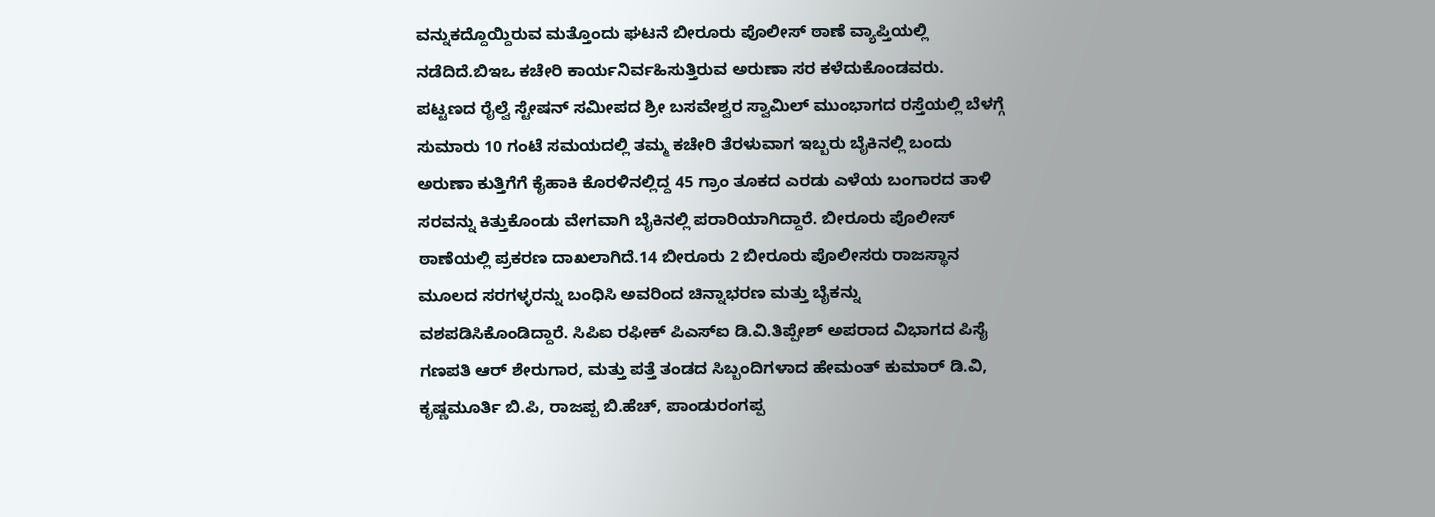ವನ್ನುಕದ್ದೊಯ್ದಿರುವ ಮತ್ತೊಂದು ಘಟನೆ ಬೀರೂರು ಪೊಲೀಸ್ ಠಾಣೆ ವ್ಯಾಪ್ತಿಯಲ್ಲಿ ನಡೆದಿದೆ.ಬಿಇಒ ಕಚೇರಿ ಕಾರ್ಯನಿರ್ವಹಿಸುತ್ತಿರುವ ಅರುಣಾ ಸರ ಕಳೆದುಕೊಂಡವರು. ಪಟ್ಟಣದ ರೈಲ್ವೆ ಸ್ಟೇಷನ್ ಸಮೀಪದ ಶ್ರೀ ಬಸವೇಶ್ವರ ಸ್ವಾಮಿಲ್ ಮುಂಭಾಗದ ರಸ್ತೆಯಲ್ಲಿ ಬೆಳಗ್ಗೆ ಸುಮಾರು 10 ಗಂಟೆ ಸಮಯದಲ್ಲಿ ತಮ್ಮ ಕಚೇರಿ ತೆರಳುವಾಗ ಇಬ್ಬರು ಬೈಕಿನಲ್ಲಿ ಬಂದು ಅರುಣಾ ಕುತ್ತಿಗೆಗೆ ಕೈಹಾಕಿ ಕೊರಳಿನಲ್ಲಿದ್ದ 45 ಗ್ರಾಂ ತೂಕದ ಎರಡು ಎಳೆಯ ಬಂಗಾರದ ತಾಳಿ ಸರವನ್ನು ಕಿತ್ತುಕೊಂಡು ವೇಗವಾಗಿ ಬೈಕಿನಲ್ಲಿ ಪರಾರಿಯಾಗಿದ್ದಾರೆ. ಬೀರೂರು ಪೊಲೀಸ್ ಠಾಣೆಯಲ್ಲಿ ಪ್ರಕರಣ ದಾಖಲಾಗಿದೆ.14 ಬೀರೂರು 2 ಬೀರೂರು ಪೊಲೀಸರು ರಾಜಸ್ಥಾನ ಮೂಲದ ಸರಗಳ್ಳರನ್ನು ಬಂಧಿಸಿ ಅವರಿಂದ ಚಿನ್ನಾಭರಣ ಮತ್ತು ಬೈಕನ್ನು ವಶಪಡಿಸಿಕೊಂಡಿದ್ದಾರೆ. ಸಿಪಿಐ ರಫೀಕ್ ಪಿಎಸ್ಐ ಡಿ.ವಿ.ತಿಪ್ಪೇಶ್ ಅಪರಾದ ವಿಭಾಗದ ಪಿಸೈ ಗಣಪತಿ ಆರ್ ಶೇರುಗಾರ, ಮತ್ತು ಪತ್ತೆ ತಂಡದ ಸಿಬ್ಬಂದಿಗಳಾದ ಹೇಮಂತ್ ಕುಮಾರ್ ಡಿ.ವಿ, ಕೃಷ್ಣಮೂರ್ತಿ ಬಿ.ಪಿ, ರಾಜಪ್ಪ ಬಿ.ಹೆಚ್, ಪಾಂಡುರಂಗಪ್ಪ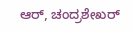ಆರ್, ಚಂದ್ರಶೇಖರ್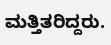ಮತ್ತಿತರಿದ್ದರು.